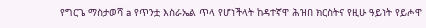የግርጌ ማስታወሻ a የጥንቷ እስራኤል ጥላ የሆነችላት ከዳተኛዋ ሕዝበ ክርስትና የዚሁ ዓይነት የይሖዋ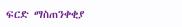ፍርድ ማስጠንቀቂያ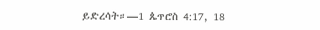ይድረሳት።—1 ጴጥሮስ 4:17, 18